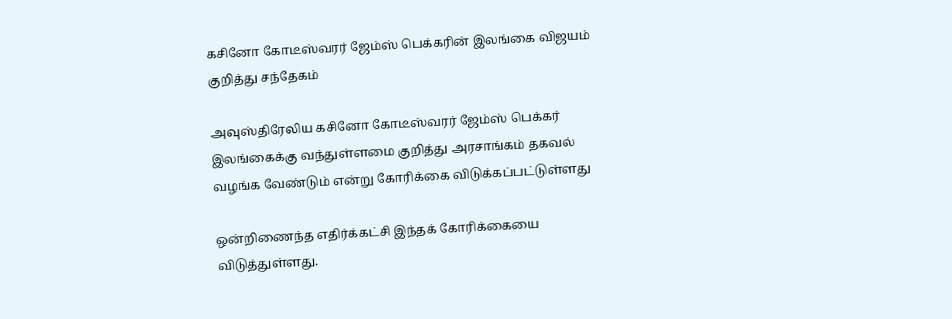கசினோ கோடீஸ்வரர் ஜேம்ஸ் பெக்கரின் இலங்கை விஜயம் குறித்து சந்தேகம்

அவுஸ்திரேலிய கசினோ கோடீஸ்வரர் ஜேம்ஸ் பெக்கர் இலங்கைக்கு வந்துள்ளமை குறித்து அரசாங்கம் தகவல் வழங்க வேண்டும் என்று கோரிக்கை விடுக்கப்பட்டுள்ளது

ஒன்றிணைந்த எதிர்க்கட்சி இந்தக் கோரிக்கையை விடுத்துள்ளது.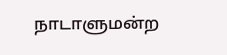நாடாளுமன்ற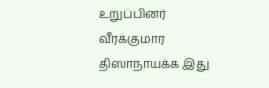உறுப்பினர் வீரக்குமார திஸாநாயக்க இது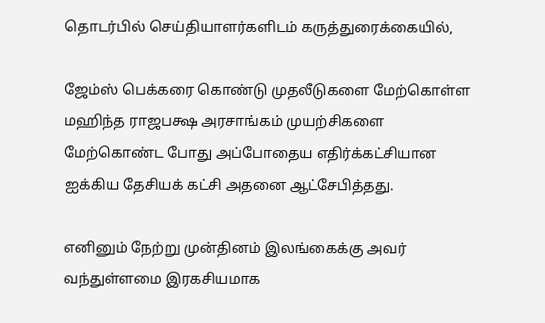தொடர்பில் செய்தியாளர்களிடம் கருத்துரைக்கையில்,

ஜேம்ஸ் பெக்கரை கொண்டு முதலீடுகளை மேற்கொள்ள மஹிந்த ராஜபக்ஷ அரசாங்கம் முயற்சிகளை மேற்கொண்ட போது அப்போதைய எதிர்க்கட்சியான ஐக்கிய தேசியக் கட்சி அதனை ஆட்சேபித்தது.

எனினும் நேற்று முன்தினம் இலங்கைக்கு அவர் வந்துள்ளமை இரகசியமாக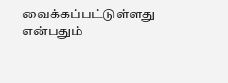வைக்கப்பட்டுள்ளது என்பதும்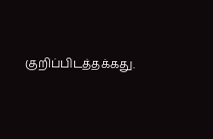குறிப்பிடத்தக்கது.